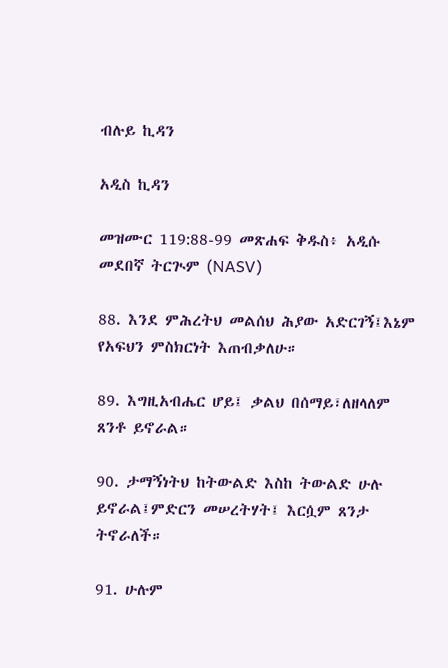ብሉይ ኪዳን

አዲስ ኪዳን

መዝሙር 119:88-99 መጽሐፍ ቅዱስ፥ አዲሱ መደበኛ ትርጒም (NASV)

88. እንደ ምሕረትህ መልሰህ ሕያው አድርገኝ፤እኔም የአፍህን ምስክርነት እጠብቃለሁ።

89. እግዚአብሔር ሆይ፤ ቃልህ በሰማይ፣ለዘላለም ጸንቶ ይኖራል።

90. ታማኝነትህ ከትውልድ እስከ ትውልድ ሁሉ ይኖራል፤ምድርን መሠረትሃት፤ እርሷም ጸንታ ትኖራለች።

91. ሁሉም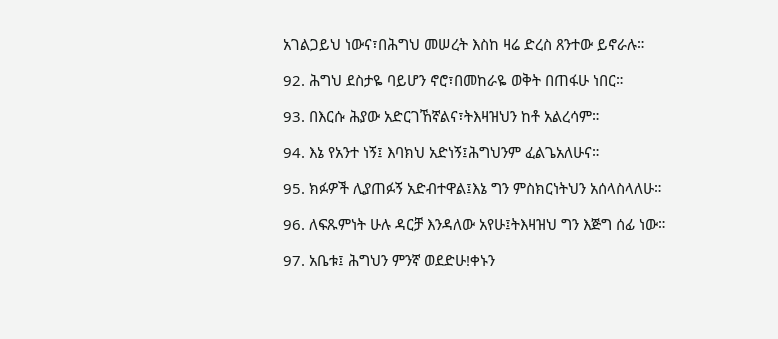አገልጋይህ ነውና፣በሕግህ መሠረት እስከ ዛሬ ድረስ ጸንተው ይኖራሉ።

92. ሕግህ ደስታዬ ባይሆን ኖሮ፣በመከራዬ ወቅት በጠፋሁ ነበር።

93. በእርሱ ሕያው አድርገኸኛልና፣ትእዛዝህን ከቶ አልረሳም።

94. እኔ የአንተ ነኝ፤ እባክህ አድነኝ፤ሕግህንም ፈልጌአለሁና።

95. ክፉዎች ሊያጠፉኝ አድብተዋል፤እኔ ግን ምስክርነትህን አሰላስላለሁ።

96. ለፍጹምነት ሁሉ ዳርቻ እንዳለው አየሁ፤ትእዛዝህ ግን እጅግ ሰፊ ነው።

97. አቤቱ፤ ሕግህን ምንኛ ወደድሁ!ቀኑን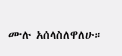ሙሉ አሰላስለዋለሁ።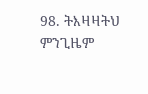98. ትእዛዛትህ ምንጊዜም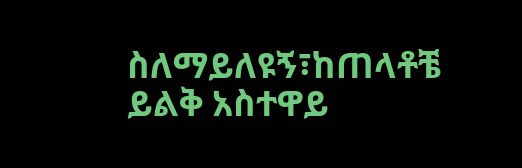ስለማይለዩኝ፣ከጠላቶቼ ይልቅ አስተዋይ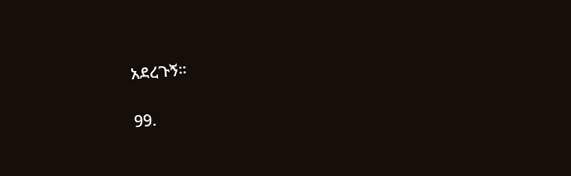አደረጉኝ።

99.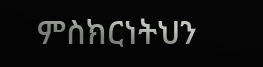ምስክርነትህን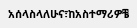አሰላስላለሁና፣ከአስተማሪዎቼ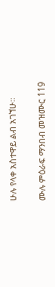ሁሉ የላቀ አስተዋይ ልብ አገኘሁ።

ሙሉ ምዕራፍ ማንበብ መዝሙር 119